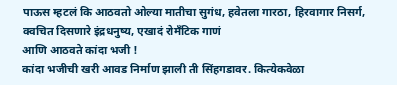पाऊस म्हटलं कि आठवतो ओल्या मातीचा सुगंध, हवेतला गारठा, हिरवागार निसर्ग, क्वचित दिसणारे इंद्रधनुष्य, एखादं रोमँटिक गाणं
आणि आठवते कांदा भजी !
कांदा भजीची खरी आवड निर्माण झाली ती सिंहगडावर. कित्येकवेळा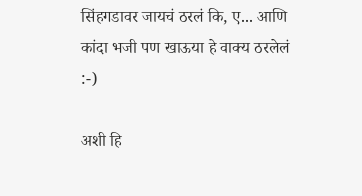सिंहगडावर जायचं ठरलं कि, ए... आणि कांदा भजी पण खाऊया हे वाक्य ठरलेलं :-)

अशी हि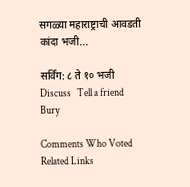सगळ्या महाराष्ट्राची आवडती कांदा भजी...

सर्विंग: ८ ते १० भजी
Discuss   Tell a friend   Bury

Comments Who Voted Related Links